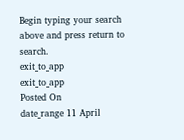Begin typing your search above and press return to search.
exit_to_app
exit_to_app
Posted On
date_range 11 April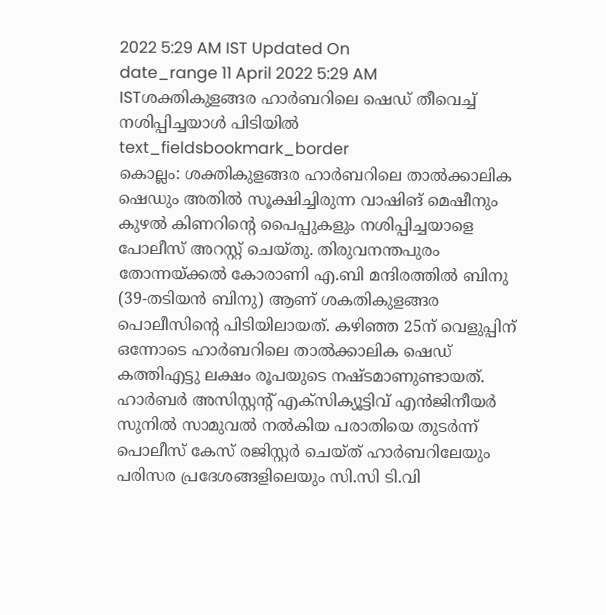2022 5:29 AM IST Updated On
date_range 11 April 2022 5:29 AM ISTശക്തികുളങ്ങര ഹാർബറിലെ ഷെഡ് തീവെച്ച് നശിപ്പിച്ചയാൾ പിടിയിൽ
text_fieldsbookmark_border
കൊല്ലം: ശക്തികുളങ്ങര ഹാർബറിലെ താൽക്കാലിക ഷെഡും അതിൽ സൂക്ഷിച്ചിരുന്ന വാഷിങ് മെഷീനും കുഴൽ കിണറിന്റെ പൈപ്പുകളും നശിപ്പിച്ചയാളെ പോലീസ് അറസ്റ്റ് ചെയ്തു. തിരുവനന്തപുരം തോന്നയ്ക്കൽ കോരാണി എ.ബി മന്ദിരത്തിൽ ബിനു (39-തടിയൻ ബിനു) ആണ് ശകതികുളങ്ങര പൊലീസിന്റെ പിടിയിലായത്. കഴിഞ്ഞ 25ന് വെളുപ്പിന് ഒന്നോടെ ഹാർബറിലെ താൽക്കാലിക ഷെഡ് കത്തിഎട്ടു ലക്ഷം രൂപയുടെ നഷ്ടമാണുണ്ടായത്. ഹാർബർ അസിസ്റ്റന്റ് എക്സിക്യൂട്ടിവ് എൻജിനീയർ സുനിൽ സാമുവൽ നൽകിയ പരാതിയെ തുടർന്ന് പൊലീസ് കേസ് രജിസ്റ്റർ ചെയ്ത് ഹാർബറിലേയും പരിസര പ്രദേശങ്ങളിലെയും സി.സി ടി.വി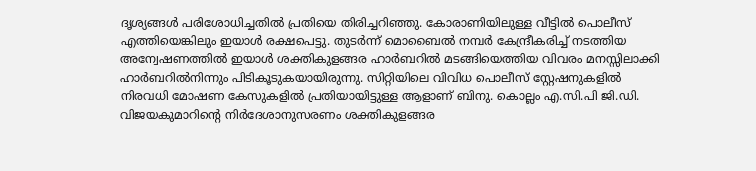ദൃശ്യങ്ങൾ പരിശോധിച്ചതിൽ പ്രതിയെ തിരിച്ചറിഞ്ഞു. കോരാണിയിലുള്ള വീട്ടിൽ പൊലീസ് എത്തിയെങ്കിലും ഇയാൾ രക്ഷപെട്ടു. തുടർന്ന് മൊബൈൽ നമ്പർ കേന്ദ്രീകരിച്ച് നടത്തിയ അന്വേഷണത്തിൽ ഇയാൾ ശക്തികുളങ്ങര ഹാർബറിൽ മടങ്ങിയെത്തിയ വിവരം മനസ്സിലാക്കി ഹാർബറിൽനിന്നും പിടികൂടുകയായിരുന്നു. സിറ്റിയിലെ വിവിധ പൊലീസ് സ്റ്റേഷനുകളിൽ നിരവധി മോഷണ കേസുകളിൽ പ്രതിയായിട്ടുള്ള ആളാണ് ബിനു. കൊല്ലം എ.സി.പി ജി.ഡി. വിജയകുമാറിന്റെ നിർദേശാനുസരണം ശക്തികുളങ്ങര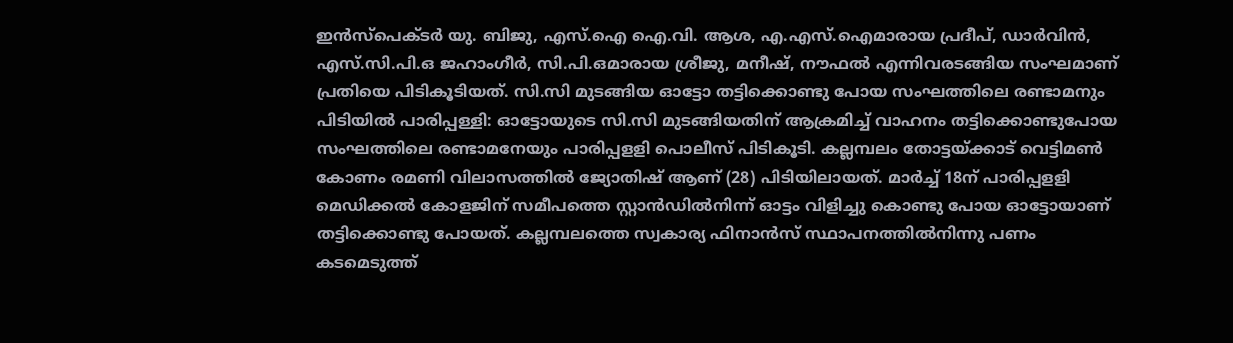ഇൻസ്പെക്ടർ യു. ബിജു, എസ്.ഐ ഐ.വി. ആശ, എ.എസ്.ഐമാരായ പ്രദീപ്, ഡാർവിൻ, എസ്.സി.പി.ഒ ജഹാംഗീർ, സി.പി.ഒമാരായ ശ്രീജു, മനീഷ്, നൗഫൽ എന്നിവരടങ്ങിയ സംഘമാണ് പ്രതിയെ പിടികൂടിയത്. സി.സി മുടങ്ങിയ ഓട്ടോ തട്ടിക്കൊണ്ടു പോയ സംഘത്തിലെ രണ്ടാമനും പിടിയിൽ പാരിപ്പള്ളി: ഓട്ടോയുടെ സി.സി മുടങ്ങിയതിന് ആക്രമിച്ച് വാഹനം തട്ടിക്കൊണ്ടുപോയ സംഘത്തിലെ രണ്ടാമനേയും പാരിപ്പളളി പൊലീസ് പിടികൂടി. കല്ലമ്പലം തോട്ടയ്ക്കാട് വെട്ടിമൺ കോണം രമണി വിലാസത്തിൽ ജ്യോതിഷ് ആണ് (28) പിടിയിലായത്. മാർച്ച് 18ന് പാരിപ്പളളി മെഡിക്കൽ കോളജിന് സമീപത്തെ സ്റ്റാൻഡിൽനിന്ന് ഓട്ടം വിളിച്ചു കൊണ്ടു പോയ ഓട്ടോയാണ് തട്ടിക്കൊണ്ടു പോയത്. കല്ലമ്പലത്തെ സ്വകാര്യ ഫിനാൻസ് സ്ഥാപനത്തിൽനിന്നു പണം കടമെടുത്ത്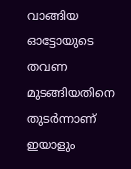വാങ്ങിയ ഓട്ടോയുടെ തവണ മുടങ്ങിയതിനെ തുടർന്നാണ് ഇയാളും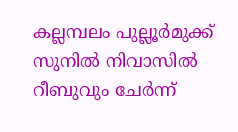കല്ലമ്പലം പുല്ലൂർമുക്ക് സുനിൽ നിവാസിൽ റീബുവും ചേർന്ന്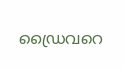ഡ്രൈവറെ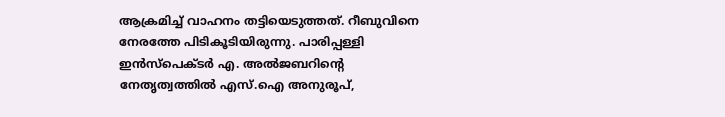ആക്രമിച്ച് വാഹനം തട്ടിയെടുത്തത്. റീബുവിനെ നേരത്തേ പിടികൂടിയിരുന്നു. പാരിപ്പള്ളി ഇൻസ്പെക്ടർ എ. അൽജബറിന്റെ നേതൃത്വത്തിൽ എസ്.ഐ അനുരൂപ്,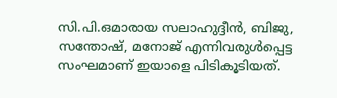സി.പി.ഒമാരായ സലാഹുദ്ദീൻ, ബിജു, സന്തോഷ്, മനോജ് എന്നിവരുൾപ്പെട്ട സംഘമാണ് ഇയാളെ പിടികൂടിയത്.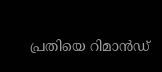പ്രതിയെ റിമാൻഡ്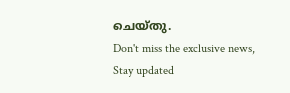ചെയ്തു.
Don't miss the exclusive news, Stay updated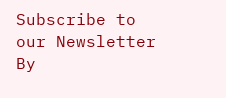Subscribe to our Newsletter
By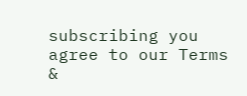subscribing you agree to our Terms &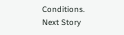Conditions.
Next Story